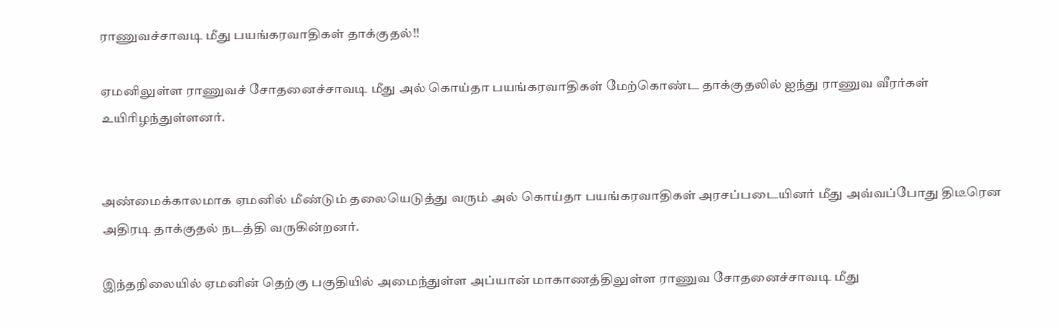ராணுவச்சாவடி மீது பயங்கரவாதிகள் தாக்குதல்!!

ஏமனிலுள்ள ராணுவச் சோதனைச்சாவடி மீது அல் கொய்தா பயங்கரவாதிகள் மேற்கொண்ட தாக்குதலில் ஐந்து ராணுவ வீரர்கள் உயிரிழந்துள்ளனர்.


அண்மைக்காலமாக ஏமனில் மீண்டும் தலையெடுத்து வரும் அல் கொய்தா பயங்கரவாதிகள் அரசப்படையினர் மீது அவ்வப்போது திடீரென அதிரடி தாக்குதல் நடத்தி வருகின்றனர்.

இந்தநிலையில் ஏமனின் தெற்கு பகுதியில் அமைந்துள்ள அப்யான் மாகாணத்திலுள்ள ராணுவ சோதனைச்சாவடி மீது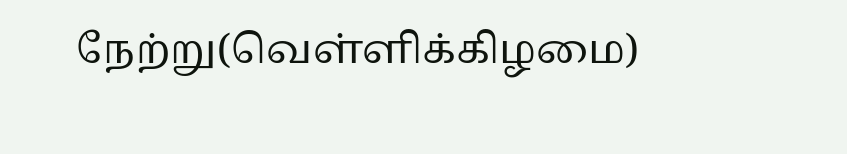நேற்று(வெள்ளிக்கிழமை)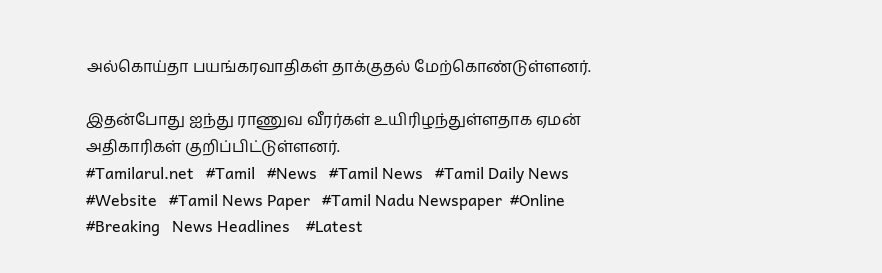அல்கொய்தா பயங்கரவாதிகள் தாக்குதல் மேற்கொண்டுள்ளனர்.

இதன்போது ஐந்து ராணுவ வீரர்கள் உயிரிழந்துள்ளதாக ஏமன் அதிகாரிகள் குறிப்பிட்டுள்ளனர்.
#Tamilarul.net   #Tamil   #News   #Tamil News   #Tamil Daily News   #Website   #Tamil News Paper   #Tamil Nadu Newspaper  #Online   #Breaking   News Headlines    #Latest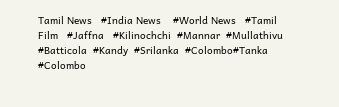Tamil News   #India News    #World News   #Tamil Film   #Jaffna   #Kilinochchi  #Mannar  #Mullathivu  #Batticola  #Kandy  #Srilanka  #Colombo#Tanka  #Colombo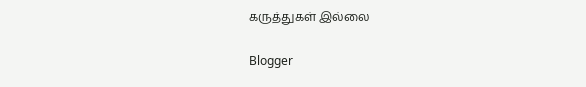கருத்துகள் இல்லை

Blogger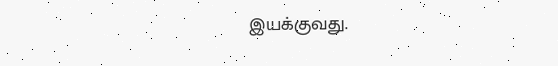இயக்குவது.